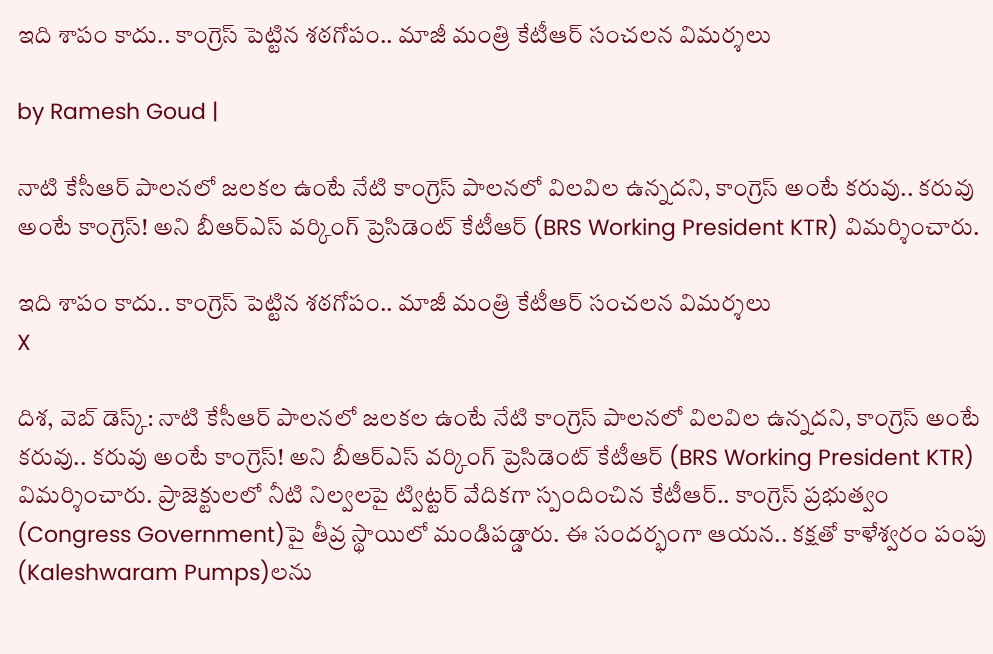ఇది శాపం కాదు.. కాంగ్రెస్ పెట్టిన శఠగోపం.. మాజీ మంత్రి కేటీఆర్ సంచలన విమర్శలు

by Ramesh Goud |

నాటి కేసీఆర్ పాలనలో జలకల ఉంటే నేటి కాంగ్రెస్ పాలనలో విలవిల ఉన్నదని, కాంగ్రెస్ అంటే కరువు.. కరువు అంటే కాంగ్రెస్! అని బీఆర్ఎస్ వర్కింగ్ ప్రెసిడెంట్ కేటీఆర్ (BRS Working President KTR) విమర్శించారు.

ఇది శాపం కాదు.. కాంగ్రెస్ పెట్టిన శఠగోపం.. మాజీ మంత్రి కేటీఆర్ సంచలన విమర్శలు
X

దిశ, వెబ్ డెస్క్: నాటి కేసీఆర్ పాలనలో జలకల ఉంటే నేటి కాంగ్రెస్ పాలనలో విలవిల ఉన్నదని, కాంగ్రెస్ అంటే కరువు.. కరువు అంటే కాంగ్రెస్! అని బీఆర్ఎస్ వర్కింగ్ ప్రెసిడెంట్ కేటీఆర్ (BRS Working President KTR) విమర్శించారు. ప్రాజెక్టులలో నీటి నిల్వలపై ట్విట్టర్ వేదికగా స్పందించిన కేటీఆర్.. కాంగ్రెస్ ప్రభుత్వం (Congress Government)పై తీవ్ర స్థాయిలో మండిపడ్డారు. ఈ సందర్భంగా ఆయన.. కక్షతో కాళేశ్వరం పంపు (Kaleshwaram Pumps)లను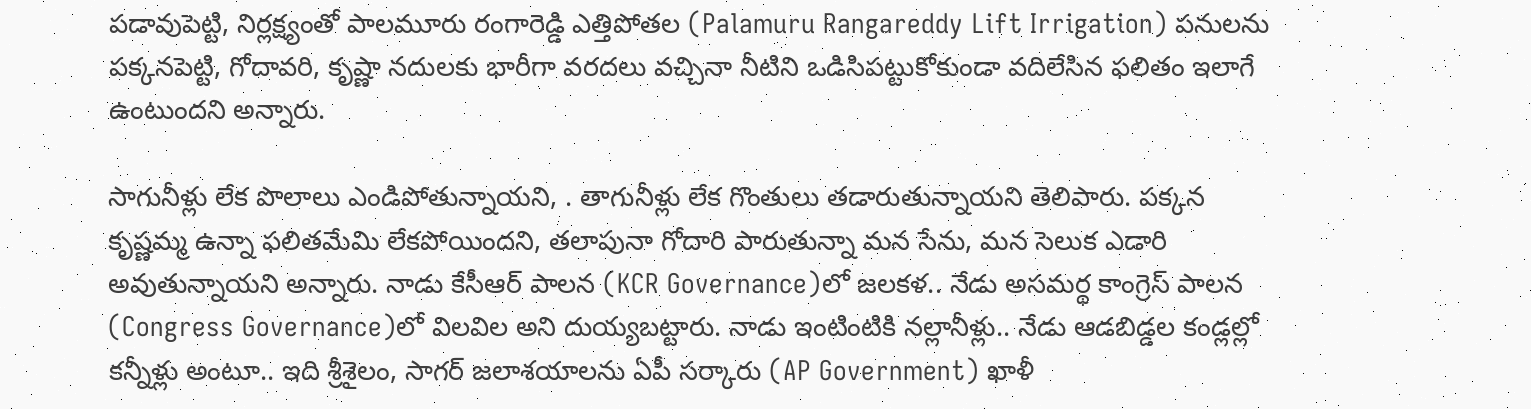పడావుపెట్టి, నిర్లక్ష్యంతో పాలమూరు రంగారెడ్డి ఎత్తిపోతల (Palamuru Rangareddy Lift Irrigation) పనులను పక్కనపెట్టి, గోదావరి, కృష్ణా నదులకు భారీగా వరదలు వచ్చినా నీటిని ఒడిసిపట్టుకోకుండా వదిలేసిన ఫలితం ఇలాగే ఉంటుందని అన్నారు.

సాగునీళ్లు లేక పొలాలు ఎండిపోతున్నాయని, . తాగునీళ్లు లేక గొంతులు తడారుతున్నాయని తెలిపారు. పక్కన కృష్ణమ్మ ఉన్నా ఫలితమేమి లేకపోయిందని, తలాపునా గోదారి పారుతున్నా మన సేను, మన సెలుక ఎడారి అవుతున్నాయని అన్నారు. నాడు కేసీఆర్ పాలన (KCR Governance)లో జలకళ.. నేడు అసమర్థ కాంగ్రెస్ పాలన (Congress Governance)లో విలవిల అని దుయ్యబట్టారు. నాడు ఇంటింటికి నల్లానీళ్లు.. నేడు ఆడబిడ్డల కండ్లల్లో కన్నీళ్లు అంటూ.. ఇది శ్రీశైలం, సాగర్ జలాశయాలను ఏపీ సర్కారు (AP Government) ఖాళీ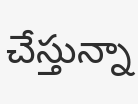చేస్తున్నా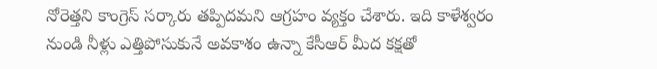నోరెత్తని కాంగ్రెస్ సర్కారు తప్పిదమని ఆగ్రహం వ్యక్తం చేశారు. ఇది కాళేశ్వరం నుండి నీళ్లు ఎత్తిపోసుకునే అవకాశం ఉన్నా కేసీఆర్ మీద కక్షతో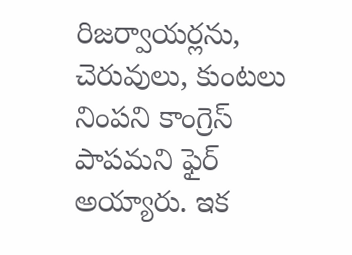రిజర్వాయర్లను, చెరువులు, కుంటలు నింపని కాంగ్రెస్ పాపమని ఫైర్ అయ్యారు. ఇక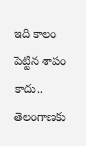ఇది కాలం పెట్టిన శాపం కాదు.. తెలంగాణకు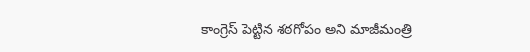కాంగ్రెస్ పెట్టిన శఠగోపం అని మాజీమంత్రి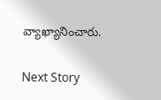వ్యాఖ్యానించారు.

Next Story